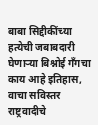बाबा सिद्दीकींच्या हत्येची जबाबदारी घेणाऱ्या बिश्नोई गँगचा काय आहे इतिहास, वाचा सविस्तर
राष्ट्रवादीचे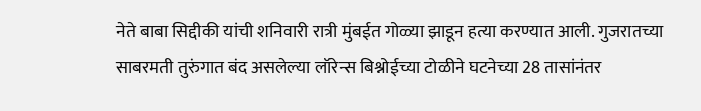नेते बाबा सिद्दीकी यांची शनिवारी रात्री मुंबईत गोळ्या झाडून हत्या करण्यात आली. गुजरातच्या साबरमती तुरुंगात बंद असलेल्या लॉरेन्स बिश्नोईच्या टोळीने घटनेच्या 28 तासांनंतर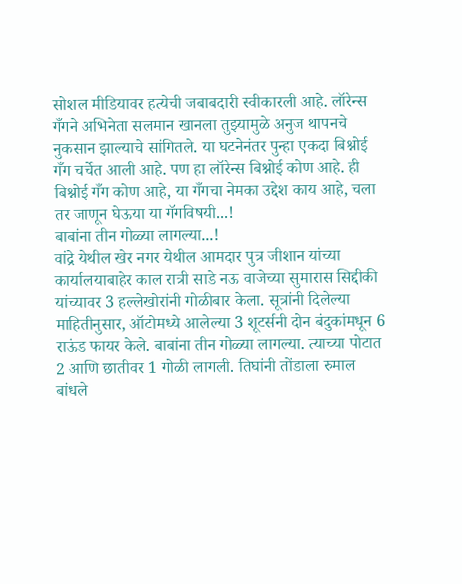सोशल मीडियावर हत्येची जबाबदारी स्वीकारली आहे. लॉरेन्स गँगने अभिनेता सलमान खानला तुझ्यामुळे अनुज थापनचे नुकसान झाल्याचे सांगितले. या घटनेनंतर पुन्हा एकदा बिश्नोई गँग चर्चेत आली आहे. पण हा लॉरेन्स बिश्नोई कोण आहे. ही बिश्नोई गँग कोण आहे, या गँगचा नेमका उद्देश काय आहे, चला तर जाणून घेऊया या गॅगविषयी...!
बाबांना तीन गोळ्या लागल्या...!
वांद्रे येथील खेर नगर येथील आमदार पुत्र जीशान यांच्या कार्यालयाबाहेर काल रात्री साडे नऊ वाजेच्या सुमारास सिद्दीकी यांच्यावर 3 हल्लेखोरांनी गोळीबार केला. सूत्रांनी दिलेल्या माहितीनुसार, ऑटोमध्ये आलेल्या 3 शूटर्सनी दोन बंदुकांमधून 6 राऊंड फायर केले. बाबांना तीन गोळ्या लागल्या. त्याच्या पोटात 2 आणि छातीवर 1 गोळी लागली. तिघांनी तोंडाला रुमाल बांधले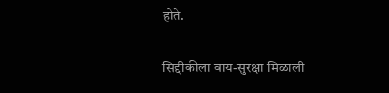होते.

सिद्दीकीला वाय-सुरक्षा मिळाली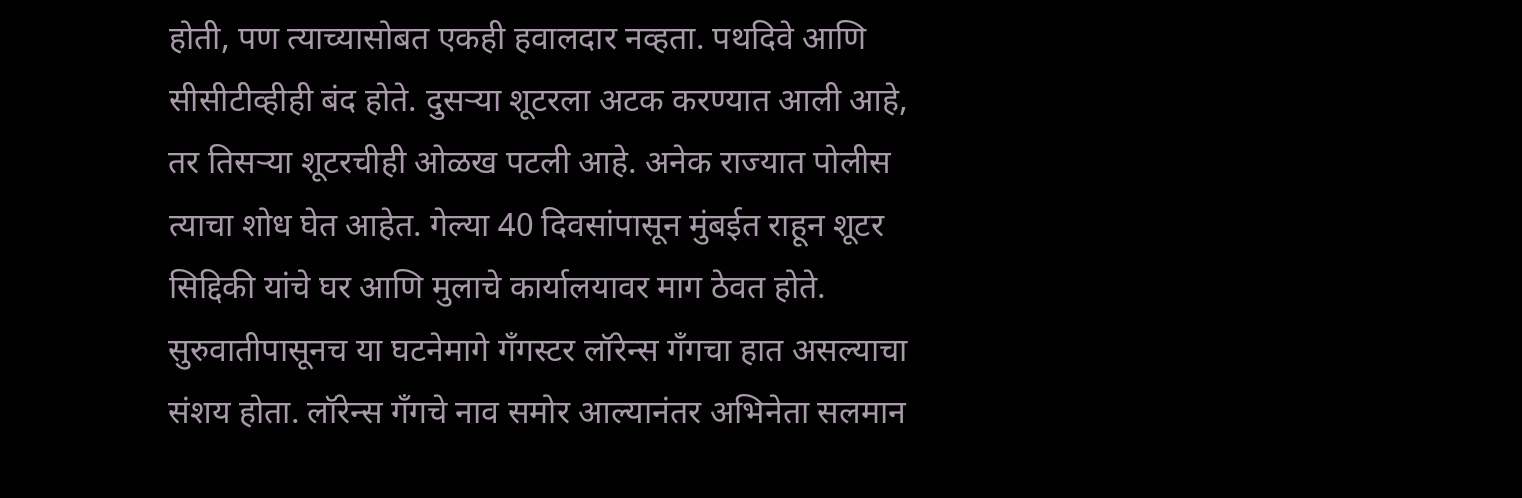होती, पण त्याच्यासोबत एकही हवालदार नव्हता. पथदिवे आणि सीसीटीव्हीही बंद होते. दुसऱ्या शूटरला अटक करण्यात आली आहे, तर तिसऱ्या शूटरचीही ओळख पटली आहे. अनेक राज्यात पोलीस त्याचा शोध घेत आहेत. गेल्या 40 दिवसांपासून मुंबईत राहून शूटर सिद्दिकी यांचे घर आणि मुलाचे कार्यालयावर माग ठेवत होते.
सुरुवातीपासूनच या घटनेमागे गँगस्टर लॉरेन्स गँगचा हात असल्याचा संशय होता. लॉरेन्स गँगचे नाव समोर आल्यानंतर अभिनेता सलमान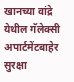खानच्या वांद्रे येथील गॅलेक्सी अपार्टमेंटबाहेर सुरक्षा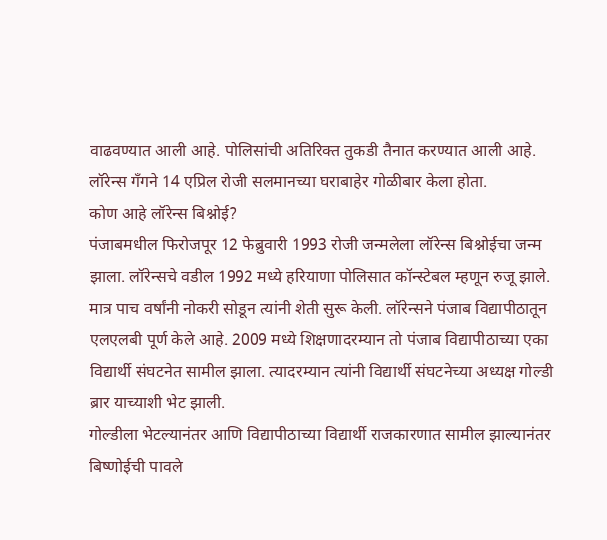वाढवण्यात आली आहे. पोलिसांची अतिरिक्त तुकडी तैनात करण्यात आली आहे. लॉरेन्स गँगने 14 एप्रिल रोजी सलमानच्या घराबाहेर गोळीबार केला होता.
कोण आहे लॉरेन्स बिश्नोई?
पंजाबमधील फिरोजपूर 12 फेब्रुवारी 1993 रोजी जन्मलेला लॉरेन्स बिश्नोईचा जन्म झाला. लॉरेन्सचे वडील 1992 मध्ये हरियाणा पोलिसात कॉन्स्टेबल म्हणून रुजू झाले. मात्र पाच वर्षांनी नोकरी सोडून त्यांनी शेती सुरू केली. लॉरेन्सने पंजाब विद्यापीठातून एलएलबी पूर्ण केले आहे. 2009 मध्ये शिक्षणादरम्यान तो पंजाब विद्यापीठाच्या एका विद्यार्थी संघटनेत सामील झाला. त्यादरम्यान त्यांनी विद्यार्थी संघटनेच्या अध्यक्ष गोल्डी ब्रार याच्याशी भेट झाली.
गोल्डीला भेटल्यानंतर आणि विद्यापीठाच्या विद्यार्थी राजकारणात सामील झाल्यानंतर बिष्णोईची पावले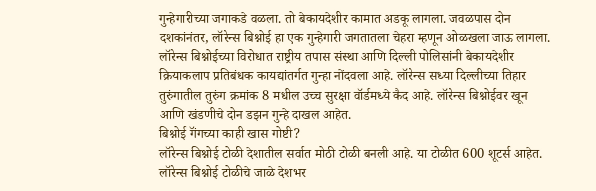गुन्हेगारीच्या जगाकडे वळला. तो बेकायदेशीर कामात अडकू लागला. जवळपास दोन दशकांनंतर, लॉरेन्स बिश्नोई हा एक गुन्हेगारी जगतातला चेहरा म्हणून ओळखला जाऊ लागला.
लॉरेन्स बिश्नोईच्या विरोधात राष्ट्रीय तपास संस्था आणि दिल्ली पोलिसांनी बेकायदेशीर क्रियाकलाप प्रतिबंधक कायद्यांतर्गत गुन्हा नोंदवला आहे. लॉरेन्स सध्या दिल्लीच्या तिहार तुरुंगातील तुरुंग क्रमांक 8 मधील उच्च सुरक्षा वॉर्डमध्ये कैद आहे. लॉरेन्स बिश्नोईवर खून आणि खंडणीचे दोन डझन गुन्हे दाखल आहेत.
बिश्नोई गॅंगच्या काही खास गोष्टी?
लॉरेन्स बिश्नोई टोळी देशातील सर्वात मोठी टोळी बनली आहे. या टोळीत 600 शूटर्स आहेत. लॉरेन्स बिश्नोई टोळीचे जाळे देशभर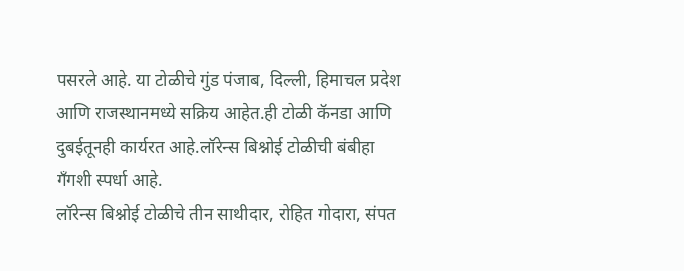पसरले आहे. या टोळीचे गुंड पंजाब, दिल्ली, हिमाचल प्रदेश आणि राजस्थानमध्ये सक्रिय आहेत.ही टोळी कॅनडा आणि दुबईतूनही कार्यरत आहे.लॉरेन्स बिश्नोई टोळीची बंबीहा गँगशी स्पर्धा आहे.
लॉरेन्स बिश्नोई टोळीचे तीन साथीदार, रोहित गोदारा, संपत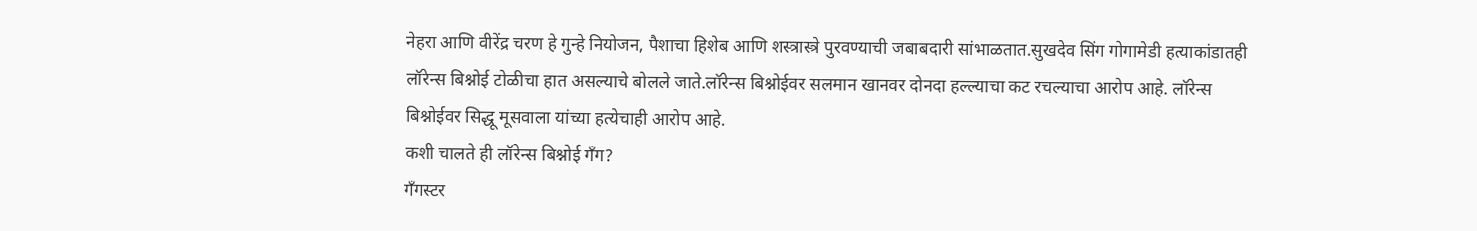नेहरा आणि वीरेंद्र चरण हे गुन्हे नियोजन, पैशाचा हिशेब आणि शस्त्रास्त्रे पुरवण्याची जबाबदारी सांभाळतात.सुखदेव सिंग गोगामेडी हत्याकांडातही लॉरेन्स बिश्नोई टोळीचा हात असल्याचे बोलले जाते.लॉरेन्स बिश्नोईवर सलमान खानवर दोनदा हल्ल्याचा कट रचल्याचा आरोप आहे. लॉरेन्स बिश्नोईवर सिद्धू मूसवाला यांच्या हत्येचाही आरोप आहे.
कशी चालते ही लॉरेन्स बिश्नोई गँग?
गँगस्टर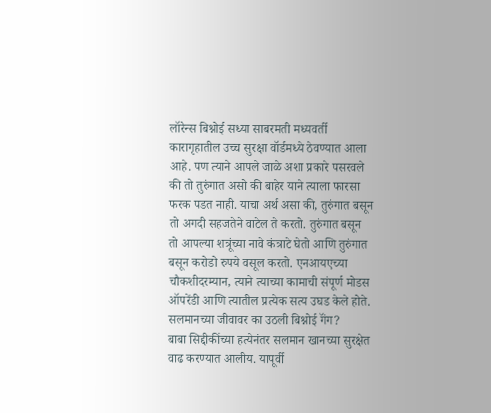लॉरेन्स बिश्नोई सध्या साबरमती मध्यवर्ती कारागृहातील उच्च सुरक्षा वॉर्डमध्ये ठेवण्यात आला आहे. पण त्याने आपले जाळे अशा प्रकारे पसरवले की तो तुरुंगात असो की बाहेर याने त्याला फारसा फरक पडत नाही. याचा अर्थ असा की, तुरुंगात बसून तो अगदी सहजतेने वाटेल ते करतो. तुरुंगात बसून तो आपल्या शत्रूंच्या नावे कंत्राटे घेतो आणि तुरुंगात बसून करोडो रुपये वसूल करतो. एनआयएच्या चौकशीदरम्यान, त्याने त्याच्या कामाची संपूर्ण मोडस ऑपरेंडी आणि त्यातील प्रत्येक सत्य उघड केले होते.
सलमानच्या जीवावर का उठली बिश्नोई गॅंग?
बाबा सिद्दीकींच्या हत्येनंतर सलमान खानच्या सुरक्षेत वाढ करण्यात आलीय. यापूर्वी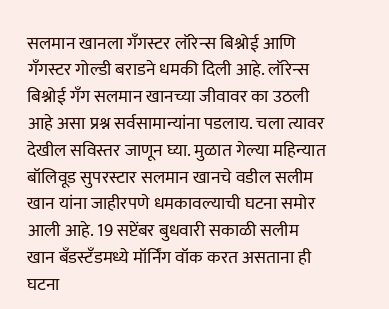सलमान खानला गँगस्टर लॉरेन्स बिश्नोई आणि गँगस्टर गोल्डी बराडने धमकी दिली आहे. लॉरेन्स बिश्नोई गँग सलमान खानच्या जीवावर का उठली आहे असा प्रश्न सर्वसामान्यांना पडलाय. चला त्यावर देखील सविस्तर जाणून घ्या. मुळात गेल्या महिन्यात बॉलिवूड सुपरस्टार सलमान खानचे वडील सलीम खान यांना जाहीरपणे धमकावल्याची घटना समोर आली आहे. 19 सप्टेंबर बुधवारी सकाळी सलीम खान बँडस्टँडमध्ये मॉर्निंग वॉक करत असताना ही घटना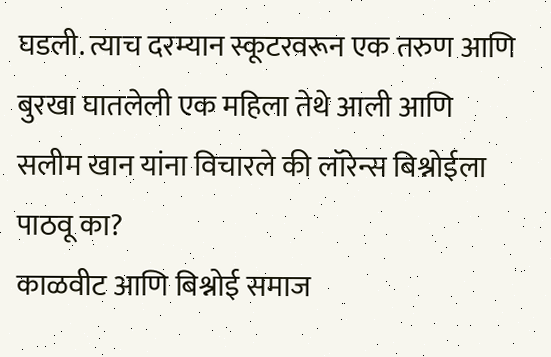घडली. त्याच दरम्यान स्कूटरवरून एक तरुण आणि बुरखा घातलेली एक महिला तेथे आली आणि सलीम खान यांना विचारले की लॉरेन्स बिश्नोईला पाठवू का?
काळवीट आणि बिश्नोई समाज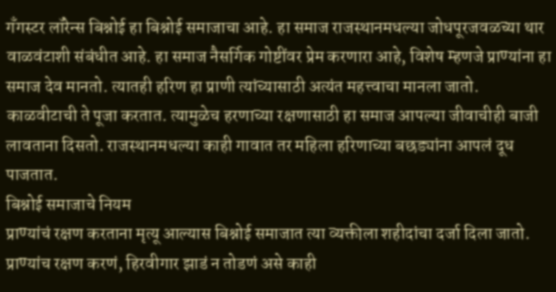गँगस्टर लॉरेन्स बिश्नोई हा बिश्नोई समाजाचा आहे. हा समाज राजस्थानमधल्या जोधपूरजवळच्या थार वाळवंटाशी संबंधीत आहे. हा समाज नैसर्गिक गोष्टींवर प्रेम करणारा आहे, विशेष म्हणजे प्राण्यांना हा समाज देव मानतो. त्यातही हरिण हा प्राणी त्यांच्यासाठी अत्यंत महत्त्वाचा मानला जातो. काळवीटाची ते पूजा करतात. त्यामुळेच हरणाच्या रक्षणासाठी हा समाज आपल्या जीवाचीही बाजी लावताना दिसतो. राजस्थानमधल्या काही गावात तर महिला हरिणाच्या बछड्यांना आपलं दूध पाजतात.
बिश्नोई समाजाचे नियम
प्राण्यांचं रक्षण करताना मृत्यू आल्यास बिश्नोई समाजात त्या व्यक्तीला शहीदांचा दर्जा दिला जातो. प्राण्यांच रक्षण करणं, हिरवीगार झाडं न तोडणं असे काही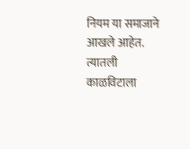नियम या समाजाने आखले आहेत. त्यातली काळविटाला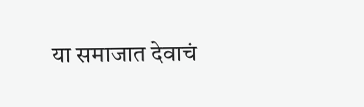या समाजात देवाचं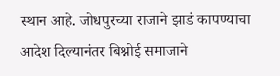स्थान आहे. जोधपुरच्या राजाने झाडं कापण्याचा आदेश दिल्यानंतर बिश्नोई समाजाने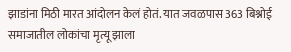झाडांना मिठी मारत आंदोलन केलं होतं. यात जवळपास 363 बिश्नोई समाजातील लोकांचा मृत्यू झाला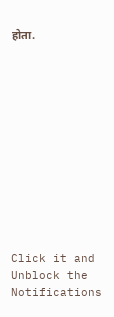होता.












Click it and Unblock the Notifications